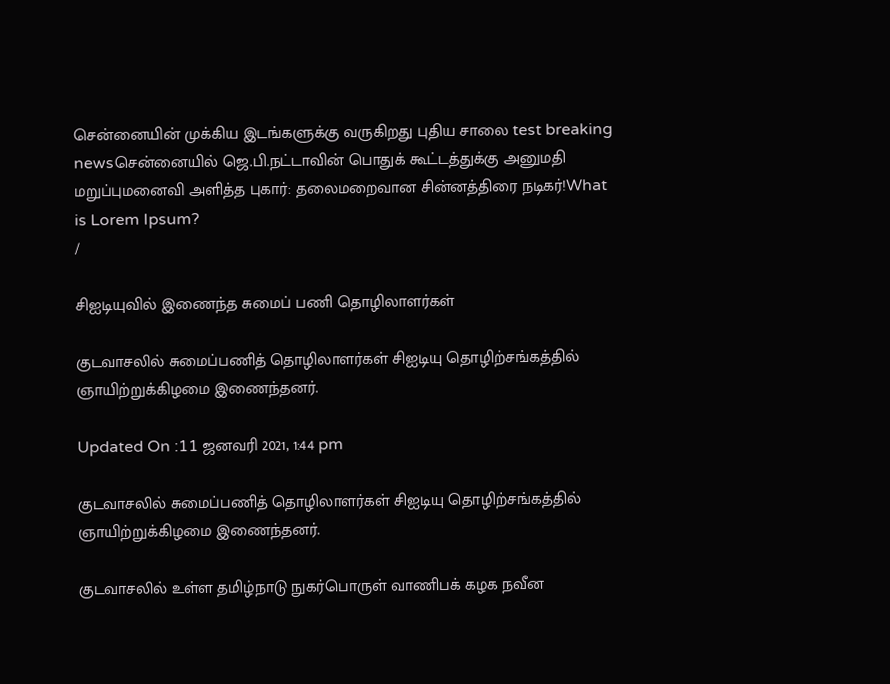சென்னையின் முக்கிய இடங்களுக்கு வருகிறது புதிய சாலை test breaking newsசென்னையில் ஜெ.பி.நட்டாவின் பொதுக் கூட்டத்துக்கு அனுமதி மறுப்புமனைவி அளித்த புகார்: தலைமறைவான சின்னத்திரை நடிகர்!What is Lorem Ipsum?
/

சிஐடியுவில் இணைந்த சுமைப் பணி தொழிலாளர்கள்

குடவாசலில் சுமைப்பணித் தொழிலாளர்கள் சிஐடியு தொழிற்சங்கத்தில் ஞாயிற்றுக்கிழமை இணைந்தனர்.

Updated On :11 ஜனவரி 2021, 1:44 pm

குடவாசலில் சுமைப்பணித் தொழிலாளர்கள் சிஐடியு தொழிற்சங்கத்தில் ஞாயிற்றுக்கிழமை இணைந்தனர்.

குடவாசலில் உள்ள தமிழ்நாடு நுகர்பொருள் வாணிபக் கழக நவீன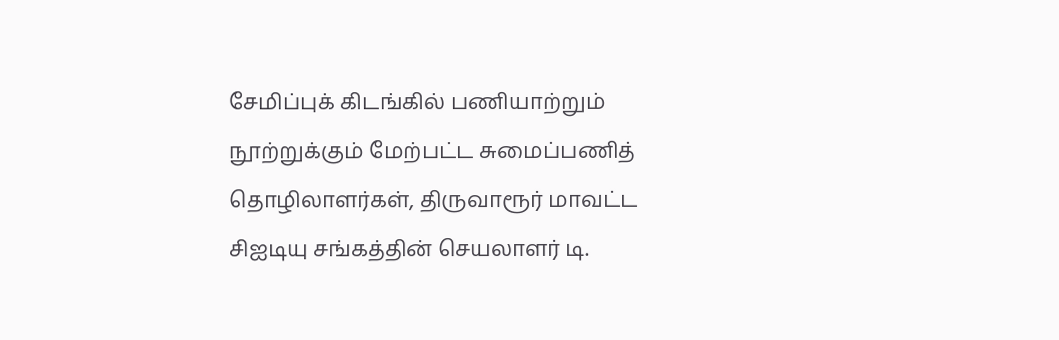சேமிப்புக் கிடங்கில் பணியாற்றும் நூற்றுக்கும் மேற்பட்ட சுமைப்பணித் தொழிலாளர்கள், திருவாரூர் மாவட்ட சிஐடியு சங்கத்தின் செயலாளர் டி.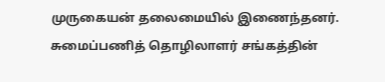முருகையன் தலைமையில் இணைந்தனர். சுமைப்பணித் தொழிலாளர் சங்கத்தின்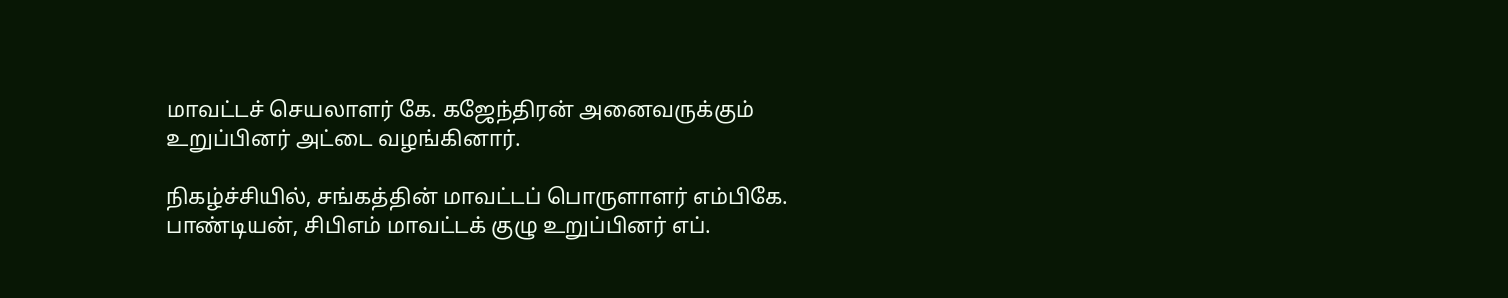மாவட்டச் செயலாளர் கே. கஜேந்திரன் அனைவருக்கும் உறுப்பினர் அட்டை வழங்கினார்.

நிகழ்ச்சியில், சங்கத்தின் மாவட்டப் பொருளாளர் எம்பிகே. பாண்டியன், சிபிஎம் மாவட்டக் குழு உறுப்பினர் எப்.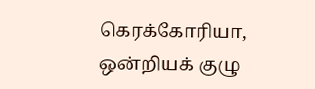கெரக்கோரியா, ஒன்றியக் குழு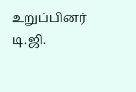உறுப்பினர் டி.ஜி.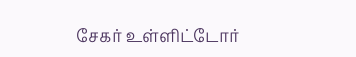சேகர் உள்ளிட்டோர்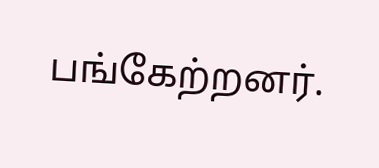பங்கேற்றனர்.